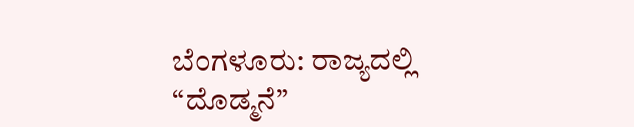ಬೆಂಗಳೂರು: ರಾಜ್ಯದಲ್ಲಿ “ದೊಡ್ಮನೆ”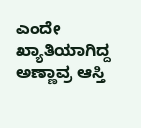ಎಂದೇ ಖ್ಯಾತಿಯಾಗಿದ್ದ ಅಣ್ಣಾವ್ರ ಆಸ್ತಿ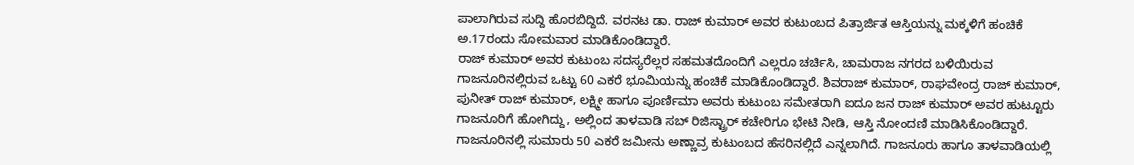ಪಾಲಾಗಿರುವ ಸುದ್ದಿ ಹೊರಬಿದ್ದಿದೆ. ವರನಟ ಡಾ. ರಾಜ್ ಕುಮಾರ್ ಅವರ ಕುಟುಂಬದ ಪಿತ್ರಾರ್ಜಿತ ಆಸ್ತಿಯನ್ನು ಮಕ್ಕಳಿಗೆ ಹಂಚಿಕೆ ಅ.17ರಂದು ಸೋಮವಾರ ಮಾಡಿಕೊಂಡಿದ್ದಾರೆ.
ರಾಜ್ ಕುಮಾರ್ ಅವರ ಕುಟುಂಬ ಸದಸ್ಯರೆಲ್ಲರ ಸಹಮತದೊಂದಿಗೆ ಎಲ್ಲರೂ ಚರ್ಚಿಸಿ, ಚಾಮರಾಜ ನಗರದ ಬಳಿಯಿರುವ ಗಾಜನೂರಿನಲ್ಲಿರುವ ಒಟ್ಟು 60 ಎಕರೆ ಭೂಮಿಯನ್ನು ಹಂಚಿಕೆ ಮಾಡಿಕೊಂಡಿದ್ದಾರೆ. ಶಿವರಾಜ್ ಕುಮಾರ್, ರಾಘವೇಂದ್ರ ರಾಜ್ ಕುಮಾರ್, ಪುನೀತ್ ರಾಜ್ ಕುಮಾರ್, ಲಕ್ಷ್ಮೀ ಹಾಗೂ ಪೂರ್ಣಿಮಾ ಅವರು ಕುಟುಂಬ ಸಮೇತರಾಗಿ ಐದೂ ಜನ ರಾಜ್ ಕುಮಾರ್ ಅವರ ಹುಟ್ಟೂರು ಗಾಜನೂರಿಗೆ ಹೋಗಿದ್ದು, ಅಲ್ಲಿಂದ ತಾಳವಾಡಿ ಸಬ್ ರಿಜಿಸ್ಟ್ರಾರ್ ಕಚೇರಿಗೂ ಭೇಟಿ ನೀಡಿ, ಆಸ್ತಿ ನೋಂದಣಿ ಮಾಡಿಸಿಕೊಂಡಿದ್ದಾರೆ.
ಗಾಜನೂರಿನಲ್ಲಿ ಸುಮಾರು 50 ಎಕರೆ ಜಮೀನು ಅಣ್ಣಾವ್ರ ಕುಟುಂಬದ ಹೆಸರಿನಲ್ಲಿದೆ ಎನ್ನಲಾಗಿದೆ. ಗಾಜನೂರು ಹಾಗೂ ತಾಳವಾಡಿಯಲ್ಲಿ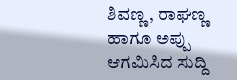ಶಿವಣ್ಣ, ರಾಘಣ್ಣ ಹಾಗೂ ಅಪ್ಪು ಆಗಮಿಸಿದ ಸುದ್ದಿ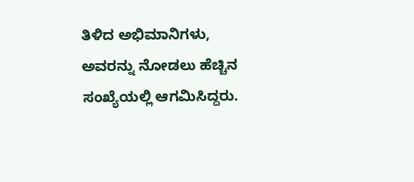ತಿಳಿದ ಅಭಿಮಾನಿಗಳು, ಅವರನ್ನು ನೋಡಲು ಹೆಚ್ಚಿನ ಸಂಖ್ಯೆಯಲ್ಲಿ ಆಗಮಿಸಿದ್ದರು.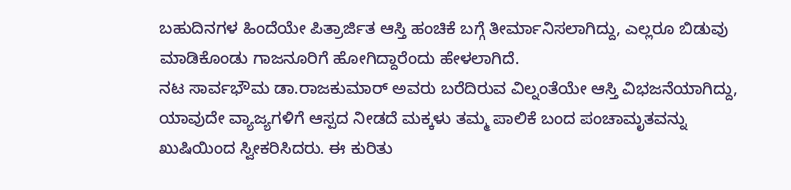ಬಹುದಿನಗಳ ಹಿಂದೆಯೇ ಪಿತ್ರಾರ್ಜಿತ ಆಸ್ತಿ ಹಂಚಿಕೆ ಬಗ್ಗೆ ತೀರ್ಮಾನಿಸಲಾಗಿದ್ದು, ಎಲ್ಲರೂ ಬಿಡುವು ಮಾಡಿಕೊಂಡು ಗಾಜನೂರಿಗೆ ಹೋಗಿದ್ದಾರೆಂದು ಹೇಳಲಾಗಿದೆ.
ನಟ ಸಾರ್ವಭೌಮ ಡಾ.ರಾಜಕುಮಾರ್ ಅವರು ಬರೆದಿರುವ ವಿಲ್ನಂತೆಯೇ ಆಸ್ತಿ ವಿಭಜನೆಯಾಗಿದ್ದು, ಯಾವುದೇ ವ್ಯಾಜ್ಯಗಳಿಗೆ ಆಸ್ಪದ ನೀಡದೆ ಮಕ್ಕಳು ತಮ್ಮ ಪಾಲಿಕೆ ಬಂದ ಪಂಚಾಮೃತವನ್ನು ಖುಷಿಯಿಂದ ಸ್ವೀಕರಿಸಿದರು. ಈ ಕುರಿತು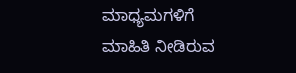ಮಾಧ್ಯಮಗಳಿಗೆ ಮಾಹಿತಿ ನೀಡಿರುವ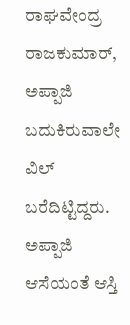ರಾಘವೇಂದ್ರ ರಾಜಕುಮಾರ್, ಅಪ್ಪಾಜಿ ಬದುಕಿರುವಾಲೇ ವಿಲ್ ಬರೆದಿಟ್ಟಿದ್ದರು. ಅಪ್ಪಾಜಿ ಆಸೆಯಂತೆ ಆಸ್ತಿ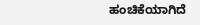ಹಂಚಿಕೆಯಾಗಿದೆ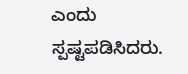ಎಂದು ಸ್ಪಷ್ಟಪಡಿಸಿದರು.